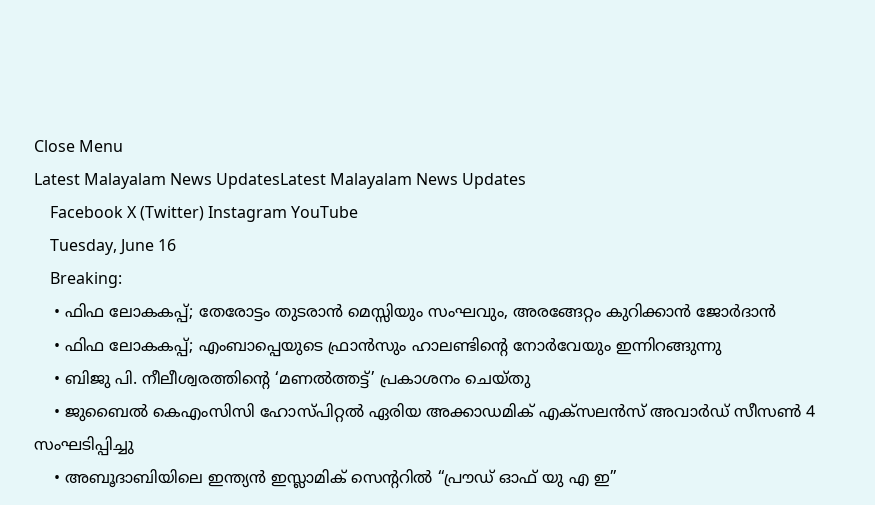Close Menu
Latest Malayalam News UpdatesLatest Malayalam News Updates
    Facebook X (Twitter) Instagram YouTube
    Tuesday, June 16
    Breaking:
    • ഫിഫ ലോകകപ്പ്; തേരോട്ടം തുടരാൻ മെസ്സിയും സംഘവും, അരങ്ങേറ്റം കുറിക്കാൻ ജോർദാൻ
    • ഫിഫ ലോകകപ്പ്; എംബാപ്പെയുടെ ഫ്രാൻസും ഹാലണ്ടിന്റെ നോർവേയും ഇന്നിറങ്ങുന്നു
    • ബിജു പി. നീലീശ്വരത്തിന്റെ ‘മണൽത്തട്ട്’ പ്രകാശനം ചെയ്തു
    • ജുബൈൽ കെഎംസിസി ഹോസ്പിറ്റൽ ഏരിയ അക്കാഡമിക് എക്സലൻസ് അവാർഡ് സീസൺ 4 സംഘടിപ്പിച്ചു
    • അബൂദാബിയിലെ ഇന്ത്യൻ ഇസ്ലാമിക് സെന്ററിൽ “പ്രൗഡ് ഓഫ് യു എ ഇ”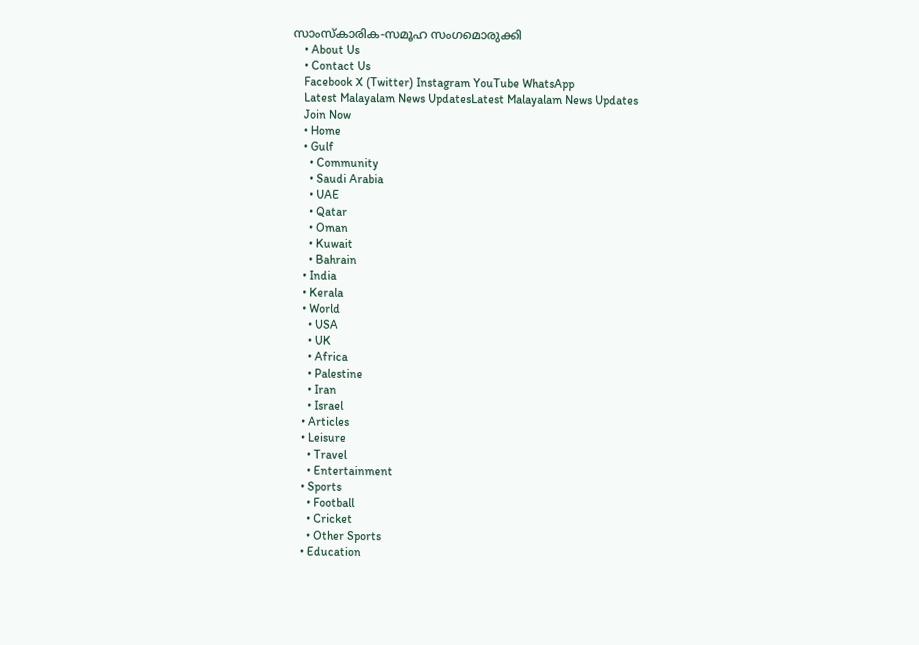സാംസ്‌കാരിക-സമൂഹ സംഗമൊരുക്കി
    • About Us
    • Contact Us
    Facebook X (Twitter) Instagram YouTube WhatsApp
    Latest Malayalam News UpdatesLatest Malayalam News Updates
    Join Now
    • Home
    • Gulf
      • Community
      • Saudi Arabia
      • UAE
      • Qatar
      • Oman
      • Kuwait
      • Bahrain
    • India
    • Kerala
    • World
      • USA
      • UK
      • Africa
      • Palestine
      • Iran
      • Israel
    • Articles
    • Leisure
      • Travel
      • Entertainment
    • Sports
      • Football
      • Cricket
      • Other Sports
    • Education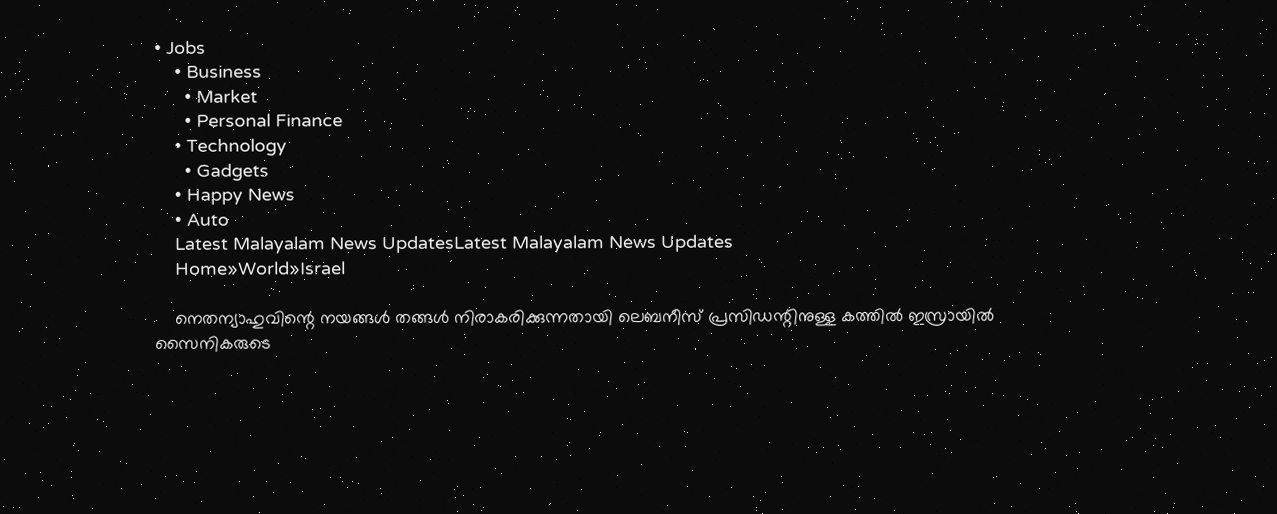• Jobs
    • Business
      • Market
      • Personal Finance
    • Technology
      • Gadgets
    • Happy News
    • Auto
    Latest Malayalam News UpdatesLatest Malayalam News Updates
    Home»World»Israel

    നെതന്യാഹുവിന്റെ നയങ്ങള്‍ തങ്ങള്‍ നിരാകരിക്കുന്നതായി ലെബനീസ് പ്രസിഡന്റിനുള്ള കത്തില്‍ ഇസ്രായില്‍ സൈനികരുടെ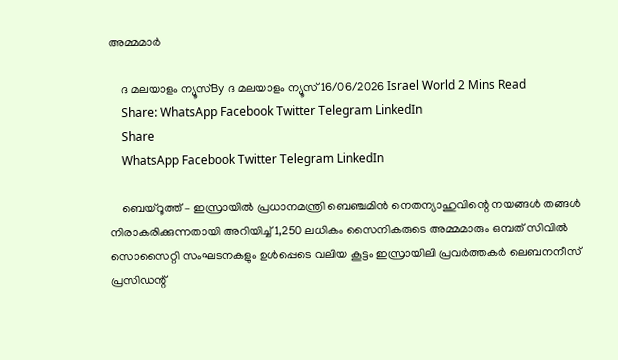അമ്മമാര്‍

    ദ മലയാളം ന്യൂസ്By ദ മലയാളം ന്യൂസ്16/06/2026 Israel World 2 Mins Read
    Share: WhatsApp Facebook Twitter Telegram LinkedIn
    Share
    WhatsApp Facebook Twitter Telegram LinkedIn

    ബെയ്‌റൂത്ത് – ഇസ്രായില്‍ പ്രധാനമന്ത്രി ബെഞ്ചമിന്‍ നെതന്യാഹുവിന്റെ നയങ്ങള്‍ തങ്ങള്‍ നിരാകരിക്കുന്നതായി അറിയിച്ച് 1,250 ലധികം സൈനികരുടെ അമ്മമാരും ഒമ്പത് സിവില്‍ സൊസൈറ്റി സംഘടനകളും ഉള്‍പ്പെടെ വലിയ കൂട്ടം ഇസ്രായിലി പ്രവര്‍ത്തകര്‍ ലെബനനീസ് പ്രസിഡന്റ്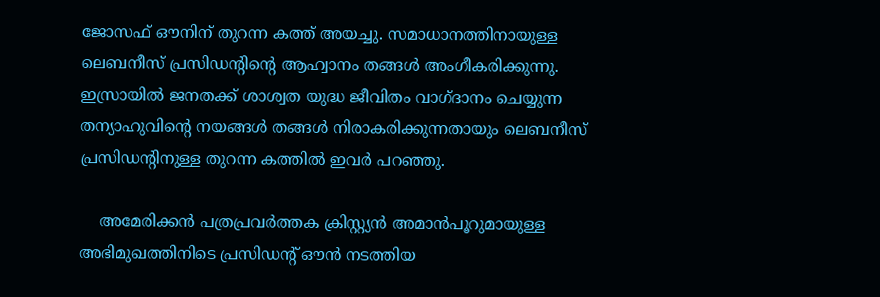ജോസഫ് ഔനിന് തുറന്ന കത്ത് അയച്ചു. സമാധാനത്തിനായുള്ള ലെബനീസ് പ്രസിഡന്റിന്റെ ആഹ്വാനം തങ്ങള്‍ അംഗീകരിക്കുന്നു. ഇസ്രായില്‍ ജനതക്ക് ശാശ്വത യുദ്ധ ജീവിതം വാഗ്ദാനം ചെയ്യുന്ന തന്യാഹുവിന്റെ നയങ്ങള്‍ തങ്ങള്‍ നിരാകരിക്കുന്നതായും ലെബനീസ് പ്രസിഡന്റിനുള്ള തുറന്ന കത്തില്‍ ഇവര്‍ പറഞ്ഞു.

    അമേരിക്കന്‍ പത്രപ്രവര്‍ത്തക ക്രിസ്റ്റ്യന്‍ അമാന്‍പൂറുമായുള്ള അഭിമുഖത്തിനിടെ പ്രസിഡന്റ് ഔന്‍ നടത്തിയ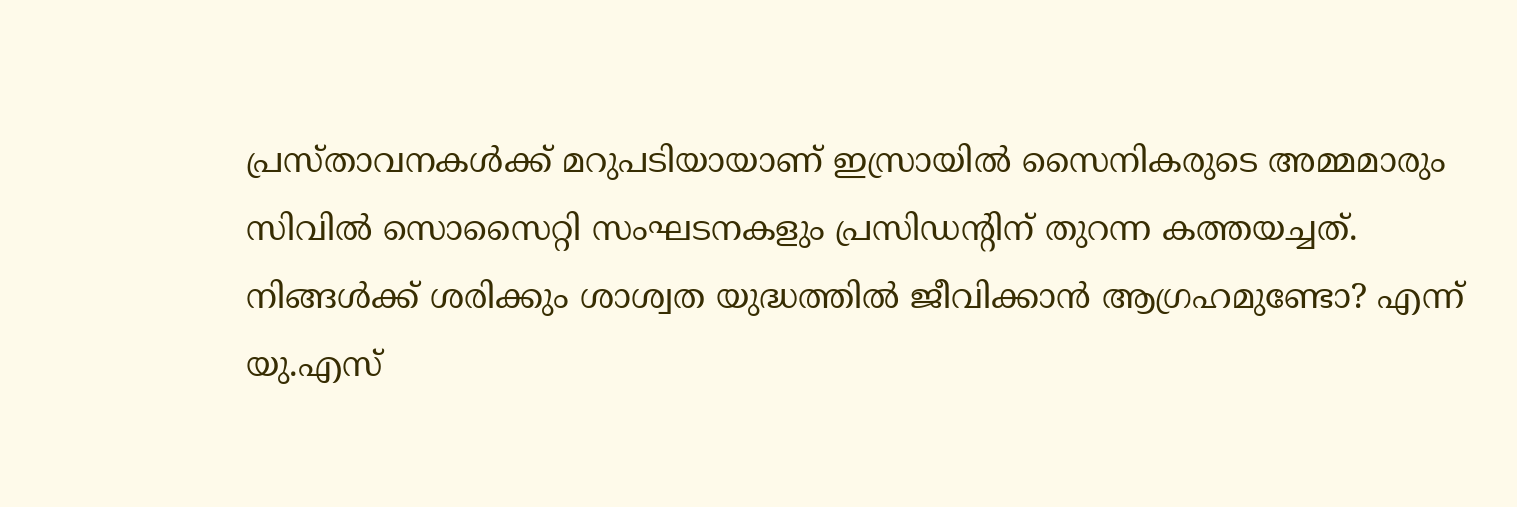പ്രസ്താവനകള്‍ക്ക് മറുപടിയായാണ് ഇസ്രായില്‍ സൈനികരുടെ അമ്മമാരും സിവില്‍ സൊസൈറ്റി സംഘടനകളും പ്രസിഡന്റിന് തുറന്ന കത്തയച്ചത്. നിങ്ങള്‍ക്ക് ശരിക്കും ശാശ്വത യുദ്ധത്തില്‍ ജീവിക്കാന്‍ ആഗ്രഹമുണ്ടോ? എന്ന് യു.എസ്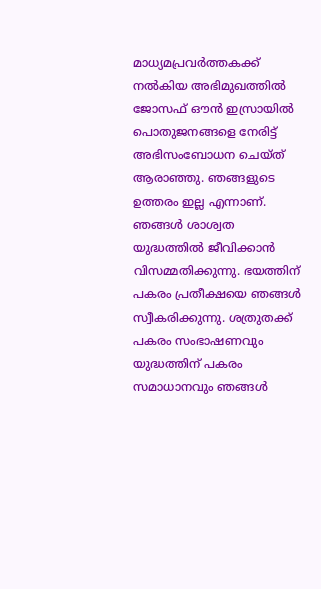മാധ്യമപ്രവര്‍ത്തകക്ക് നല്‍കിയ അഭിമുഖത്തില്‍ ജോസഫ് ഔന്‍ ഇസ്രായില്‍ പൊതുജനങ്ങളെ നേരിട്ട് അഭിസംബോധന ചെയ്ത് ആരാഞ്ഞു. ഞങ്ങളുടെ ഉത്തരം ഇല്ല എന്നാണ്. ഞങ്ങള്‍ ശാശ്വത യുദ്ധത്തില്‍ ജീവിക്കാന്‍ വിസമ്മതിക്കുന്നു. ഭയത്തിന് പകരം പ്രതീക്ഷയെ ഞങ്ങള്‍ സ്വീകരിക്കുന്നു. ശത്രുതക്ക് പകരം സംഭാഷണവും യുദ്ധത്തിന് പകരം സമാധാനവും ഞങ്ങള്‍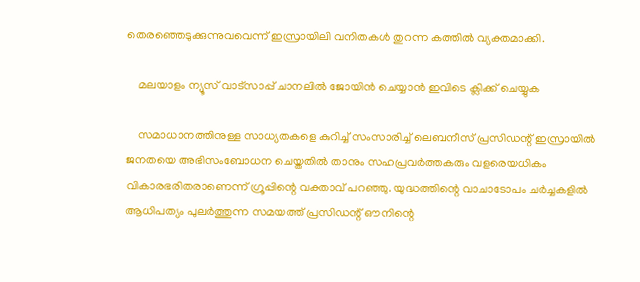തെരഞ്ഞെടുക്കുന്നുവവെന്ന് ഇസ്രായിലി വനിതകള്‍ തുറന്ന കത്തില്‍ വ്യക്തമാക്കി.

    മലയാളം ന്യൂസ് വാട്സാപ്പ് ചാനലിൽ ജോയിൻ ചെയ്യാൻ ഇവിടെ ക്ലിക്ക് ചെയ്യുക

    സമാധാനത്തിനുള്ള സാധ്യതകളെ കുറിച്ച് സംസാരിച്ച് ലെബനീസ് പ്രസിഡന്റ് ഇസ്രായില്‍ ജനതയെ അഭിസംബോധന ചെയ്തതില്‍ താനും സഹപ്രവര്‍ത്തകരും വളരെയധികം വികാരഭരിതരാണെന്ന് ഗ്രൂപ്പിന്റെ വക്താവ് പറഞ്ഞു. യുദ്ധത്തിന്റെ വാചാടോപം ചര്‍ച്ചകളില്‍ ആധിപത്യം പുലര്‍ത്തുന്ന സമയത്ത് പ്രസിഡന്റ് ഔനിന്റെ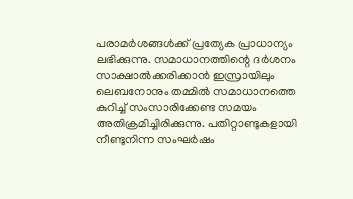പരാമര്‍ശങ്ങള്‍ക്ക് പ്രത്യേക പ്രാധാന്യം ലഭിക്കുന്നു. സമാധാനത്തിന്റെ ദര്‍ശനം സാക്ഷാല്‍ക്കരിക്കാന്‍ ഇസ്രായിലും ലെബനോനും തമ്മില്‍ സമാധാനത്തെ കുറിച്ച് സംസാരിക്കേണ്ട സമയം അതിക്രമിച്ചിരിക്കുന്നു. പതിറ്റാണ്ടുകളായി നീണ്ടുനിന്ന സംഘര്‍ഷം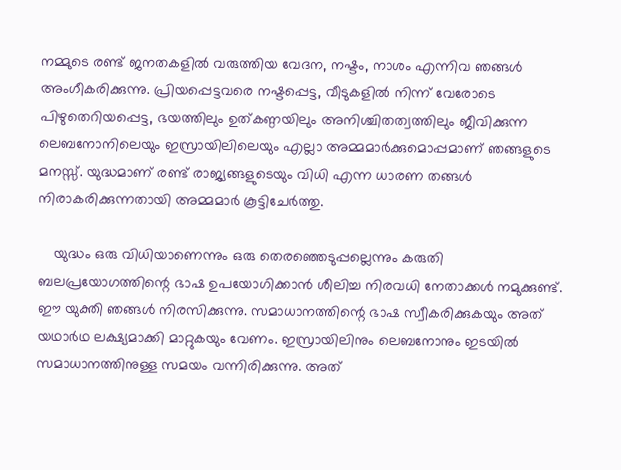നമ്മുടെ രണ്ട് ജനതകളില്‍ വരുത്തിയ വേദന, നഷ്ടം, നാശം എന്നിവ ഞങ്ങള്‍ അംഗീകരിക്കുന്നു. പ്രിയപ്പെട്ടവരെ നഷ്ടപ്പെട്ട, വീടുകളില്‍ നിന്ന് വേരോടെ പിഴുതെറിയപ്പെട്ട, ഭയത്തിലും ഉത്കണ്ഠയിലും അനിശ്ചിതത്വത്തിലും ജീവിക്കുന്ന ലെബനോനിലെയും ഇസ്രായിലിലെയും എല്ലാ അമ്മമാര്‍ക്കുമൊപ്പമാണ് ഞങ്ങളുടെ മനസ്സ്. യുദ്ധമാണ് രണ്ട് രാജ്യങ്ങളുടെയും വിധി എന്ന ധാരണ തങ്ങള്‍ നിരാകരിക്കുന്നതായി അമ്മമാര്‍ കൂട്ടിചേർത്തു.

    യുദ്ധം ഒരു വിധിയാണെന്നും ഒരു തെരഞ്ഞെടുപ്പല്ലെന്നും കരുതി ബലപ്രയോഗത്തിന്റെ ഭാഷ ഉപയോഗിക്കാന്‍ ശീലിച്ച നിരവധി നേതാക്കള്‍ നമുക്കുണ്ട്. ഈ യുക്തി ഞങ്ങള്‍ നിരസിക്കുന്നു. സമാധാനത്തിന്റെ ഭാഷ സ്വീകരിക്കുകയും അത് യഥാര്‍ഥ ലക്ഷ്യമാക്കി മാറ്റുകയും വേണം. ഇസ്രായിലിനും ലെബനോനും ഇടയില്‍ സമാധാനത്തിനുള്ള സമയം വന്നിരിക്കുന്നു. അത്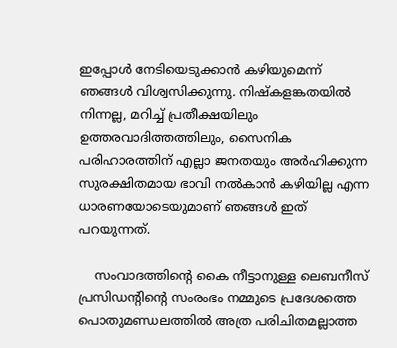ഇപ്പോള്‍ നേടിയെടുക്കാന്‍ കഴിയുമെന്ന് ഞങ്ങള്‍ വിശ്വസിക്കുന്നു. നിഷ്‌കളങ്കതയില്‍ നിന്നല്ല, മറിച്ച് പ്രതീക്ഷയിലും ഉത്തരവാദിത്തത്തിലും, സൈനിക പരിഹാരത്തിന് എല്ലാ ജനതയും അര്‍ഹിക്കുന്ന സുരക്ഷിതമായ ഭാവി നല്‍കാന്‍ കഴിയില്ല എന്ന ധാരണയോടെയുമാണ് ഞങ്ങള്‍ ഇത് പറയുന്നത്.

    സംവാദത്തിന്റെ കൈ നീട്ടാനുള്ള ലെബനീസ് പ്രസിഡന്റിന്റെ സംരംഭം നമ്മുടെ പ്രദേശത്തെ പൊതുമണ്ഡലത്തില്‍ അത്ര പരിചിതമല്ലാത്ത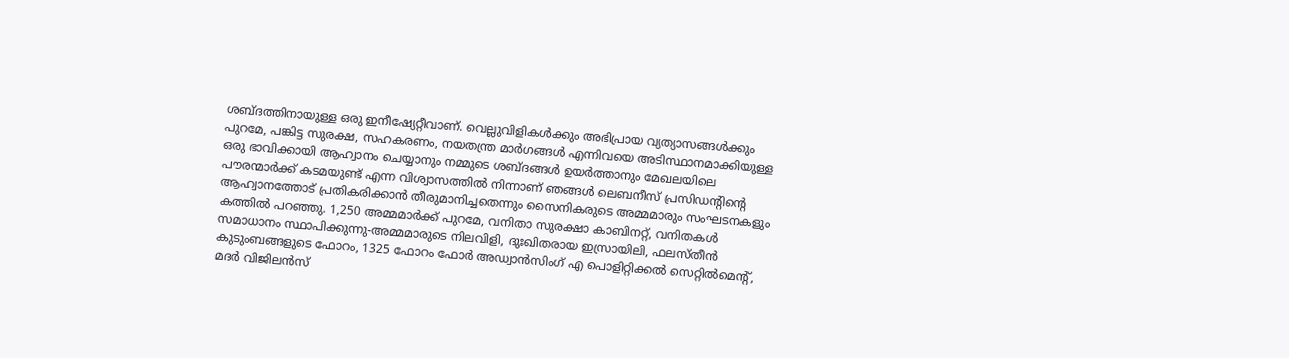ശബ്ദത്തിനായുള്ള ഒരു ഇനീഷ്യേറ്റീവാണ്. വെല്ലുവിളികള്‍ക്കും അഭിപ്രായ വ്യത്യാസങ്ങള്‍ക്കും പുറമേ, പങ്കിട്ട സുരക്ഷ, സഹകരണം, നയതന്ത്ര മാര്‍ഗങ്ങള്‍ എന്നിവയെ അടിസ്ഥാനമാക്കിയുള്ള ഒരു ഭാവിക്കായി ആഹ്വാനം ചെയ്യാനും നമ്മുടെ ശബ്ദങ്ങള്‍ ഉയര്‍ത്താനും മേഖലയിലെ പൗരന്മാര്‍ക്ക് കടമയുണ്ട് എന്ന വിശ്വാസത്തില്‍ നിന്നാണ് ഞങ്ങള്‍ ലെബനീസ് പ്രസിഡന്റിന്റെ ആഹ്വാനത്തോട് പ്രതികരിക്കാന്‍ തീരുമാനിച്ചതെന്നും സൈനികരുടെ അമ്മമാരും സംഘടനകളും കത്തില്‍ പറഞ്ഞു. 1,250 അമ്മമാര്‍ക്ക് പുറമേ, വനിതാ സുരക്ഷാ കാബിനറ്റ്, വനിതകള്‍ സമാധാനം സ്ഥാപിക്കുന്നു-അമ്മമാരുടെ നിലവിളി, ദുഃഖിതരായ ഇസ്രായിലി, ഫലസ്തീന്‍ കുടുംബങ്ങളുടെ ഫോറം, 1325 ഫോറം ഫോര്‍ അഡ്വാന്‍സിംഗ് എ പൊളിറ്റിക്കല്‍ സെറ്റില്‍മെന്റ്, മദര്‍ വിജിലന്‍സ്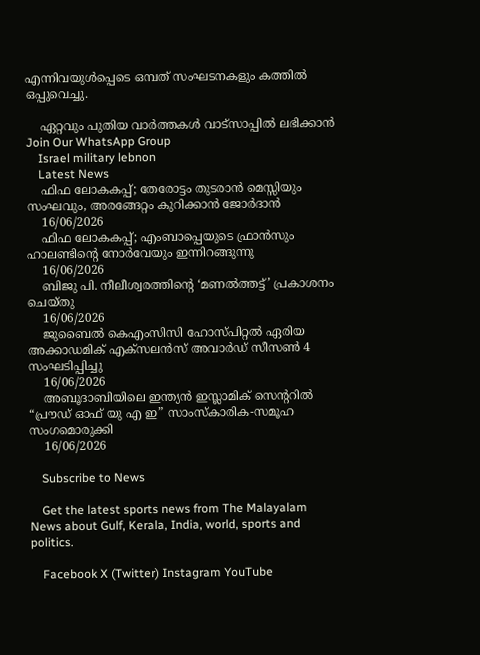എന്നിവയുള്‍പ്പെടെ ഒമ്പത് സംഘടനകളും കത്തില്‍ ഒപ്പുവെച്ചു.

    ഏറ്റവും പുതിയ വാർത്തകൾ വാട്സാപ്പിൽ ലഭിക്കാൻ Join Our WhatsApp Group
    Israel military lebnon
    Latest News
    ഫിഫ ലോകകപ്പ്; തേരോട്ടം തുടരാൻ മെസ്സിയും സംഘവും, അരങ്ങേറ്റം കുറിക്കാൻ ജോർദാൻ
    16/06/2026
    ഫിഫ ലോകകപ്പ്; എംബാപ്പെയുടെ ഫ്രാൻസും ഹാലണ്ടിന്റെ നോർവേയും ഇന്നിറങ്ങുന്നു
    16/06/2026
    ബിജു പി. നീലീശ്വരത്തിന്റെ ‘മണൽത്തട്ട്’ പ്രകാശനം ചെയ്തു
    16/06/2026
    ജുബൈൽ കെഎംസിസി ഹോസ്പിറ്റൽ ഏരിയ അക്കാഡമിക് എക്സലൻസ് അവാർഡ് സീസൺ 4 സംഘടിപ്പിച്ചു
    16/06/2026
    അബൂദാബിയിലെ ഇന്ത്യൻ ഇസ്ലാമിക് സെന്ററിൽ “പ്രൗഡ് ഓഫ് യു എ ഇ” സാംസ്‌കാരിക-സമൂഹ സംഗമൊരുക്കി
    16/06/2026

    Subscribe to News

    Get the latest sports news from The Malayalam News about Gulf, Kerala, India, world, sports and politics.

    Facebook X (Twitter) Instagram YouTube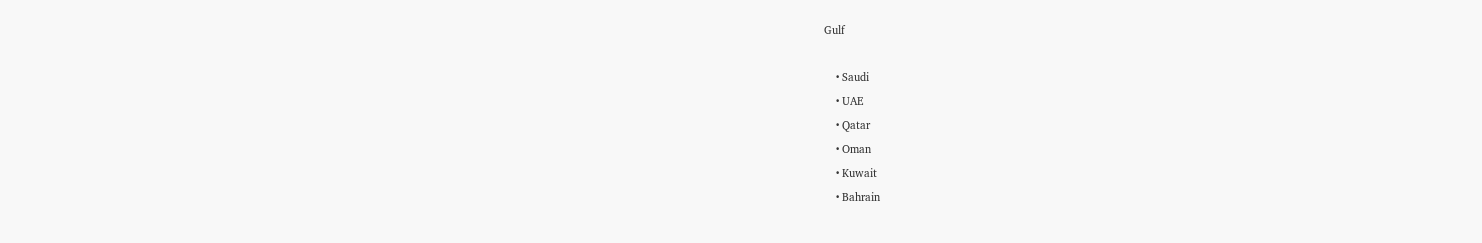Gulf

    • Saudi
    • UAE
    • Qatar
    • Oman
    • Kuwait
    • Bahrain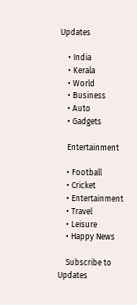Updates

    • India
    • Kerala
    • World
    • Business
    • Auto
    • Gadgets

    Entertainment

    • Football
    • Cricket
    • Entertainment
    • Travel
    • Leisure
    • Happy News

    Subscribe to Updates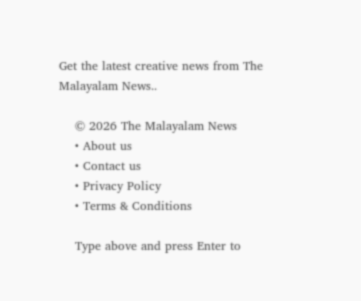Get the latest creative news from The Malayalam News..

    © 2026 The Malayalam News
    • About us
    • Contact us
    • Privacy Policy
    • Terms & Conditions

    Type above and press Enter to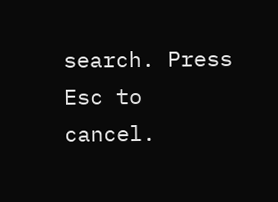search. Press Esc to cancel.